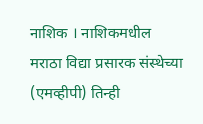नाशिक । नाशिकमधील मराठा विद्या प्रसारक संस्थेच्या (एमव्हीपी) तिन्ही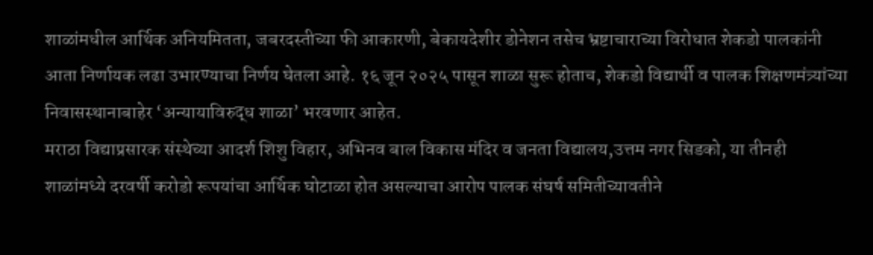शाळांमधील आर्थिक अनियमितता, जबरदस्तीच्या फी आकारणी, बेकायदेशीर डोनेशन तसेच भ्रष्टाचाराच्या विरोधात शेकडो पालकांनी आता निर्णायक लढा उभारण्याचा निर्णय घेतला आहे. १६ जून २०२५ पासून शाळा सुरू होताच, शेकडो विद्यार्थी व पालक शिक्षणमंत्र्यांच्या निवासस्थानाबाहेर ‘अन्यायाविरुद्ध शाळा’ भरवणार आहेत.
मराठा विद्याप्रसारक संस्थेच्या आदर्श शिशु विहार, अभिनव बाल विकास मंदिर व जनता विद्यालय,उत्तम नगर सिडको, या तीनही शाळांमध्ये दरवर्षी करोडो रूपयांचा आर्थिक घोटाळा होत असल्याचा आरोप पालक संघर्ष समितीच्यावतीने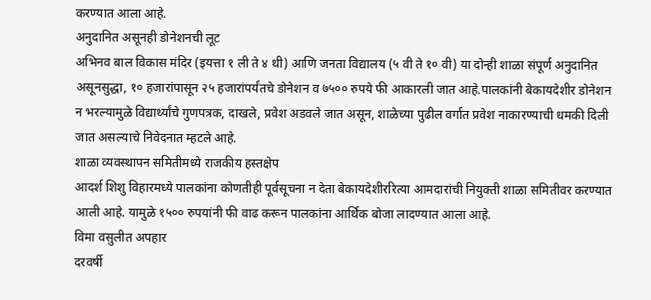करण्यात आला आहे.
अनुदानित असूनही डोनेशनची लूट
अभिनव बाल विकास मंदिर (इयत्ता १ ली ते ४ थी) आणि जनता विद्यालय (५ वी ते १० वी) या दोन्ही शाळा संपूर्ण अनुदानित असूनसुद्धा, १० हजारांपासून २५ हजारांपर्यंतचे डोनेशन व ७५०० रुपये फी आकारली जात आहे.पालकांनी बेकायदेशीर डोनेशन न भरल्यामुळे विद्यार्थ्यांचे गुणपत्रक, दाखले, प्रवेश अडवले जात असून, शाळेच्या पुढील वर्गात प्रवेश नाकारण्याची धमकी दिली जात असल्याचे निवेदनात म्हटले आहे.
शाळा व्यवस्थापन समितीमध्ये राजकीय हस्तक्षेप
आदर्श शिशु विहारमध्ये पालकांना कोणतीही पूर्वसूचना न देता बेकायदेशीररित्या आमदारांची नियुक्ती शाळा समितीवर करण्यात आली आहे. यामुळे १५०० रुपयांनी फी वाढ करून पालकांना आर्थिक बोजा लादण्यात आला आहे.
विमा वसुलीत अपहार
दरवर्षी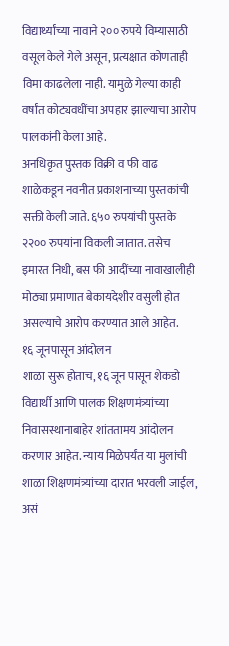विद्यार्थ्यांच्या नावाने २०० रुपये विम्यासाठी वसूल केले गेले असून, प्रत्यक्षात कोणताही विमा काढलेला नाही. यामुळे गेल्या काही वर्षांत कोट्यवधींचा अपहार झाल्याचा आरोप पालकांनी केला आहे.
अनधिकृत पुस्तक विक्री व फी वाढ
शाळेकडून नवनीत प्रकाशनाच्या पुस्तकांची सक्ती केली जाते. ६५० रुपयांची पुस्तके २२०० रुपयांना विकली जातात. तसेच इमारत निधी, बस फी आदींच्या नावाखालीही मोठ्या प्रमाणात बेकायदेशीर वसुली होत असल्याचे आरोप करण्यात आले आहेत.
१६ जूनपासून आंदोलन
शाळा सुरू होताच, १६ जून पासून शेकडो विद्यार्थी आणि पालक शिक्षणमंत्र्यांच्या निवासस्थानाबाहेर शांततामय आंदोलन करणार आहेत. न्याय मिळेपर्यंत या मुलांची शाळा शिक्षणमंत्र्यांच्या दारात भरवली जाईल, असं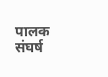पालक संघर्ष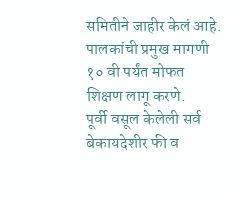समितीने जाहीर केलं आहे.
पालकांची प्रमुख मागणी
१० वी पर्यंत मोफत शिक्षण लागू करणे.
पूर्वी वसूल केलेली सर्व बेकायदेशीर फी व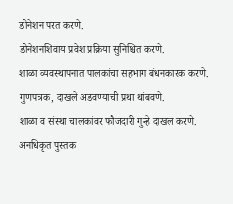डोनेशन परत करणे.
डोनेशनशिवाय प्रवेश प्रक्रिया सुनिश्चित करणे.
शाळा व्यवस्थापनात पालकांचा सहभाग बंधनकारक करणे.
गुणपत्रक, दाखले अडवण्याची प्रथा थांबवणे.
शाळा व संस्था चालकांवर फौजदारी गुन्हे दाखल करणे.
अनधिकृत पुस्तक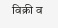विक्री व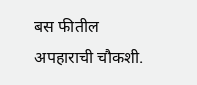बस फीतील अपहाराची चौकशी.